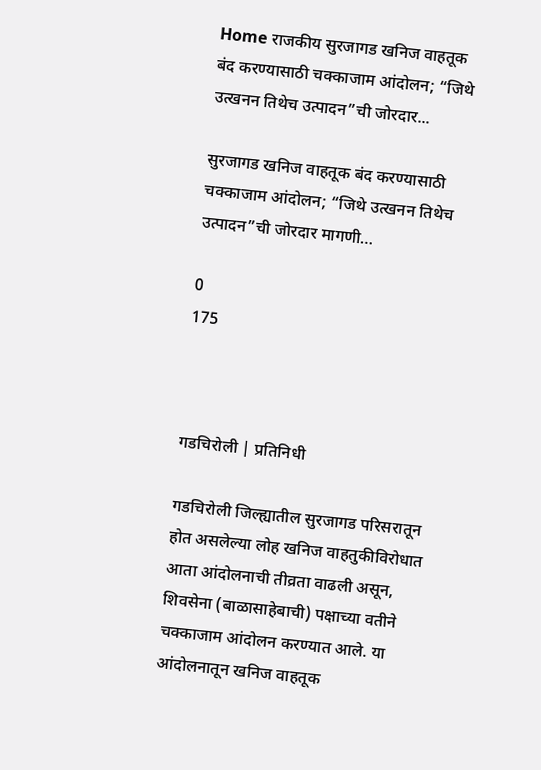Home राजकीय सुरजागड खनिज वाहतूक बंद करण्यासाठी चक्काजाम आंदोलन; “जिथे उत्खनन तिथेच उत्पादन”ची जोरदार...

सुरजागड खनिज वाहतूक बंद करण्यासाठी चक्काजाम आंदोलन; “जिथे उत्खनन तिथेच उत्पादन”ची जोरदार मागणी…

0
175



गडचिरोली | प्रतिनिधी

गडचिरोली जिल्ह्यातील सुरजागड परिसरातून होत असलेल्या लोह खनिज वाहतुकीविरोधात आता आंदोलनाची तीव्रता वाढली असून, शिवसेना (बाळासाहेबाची) पक्षाच्या वतीने चक्काजाम आंदोलन करण्यात आले. या आंदोलनातून खनिज वाहतूक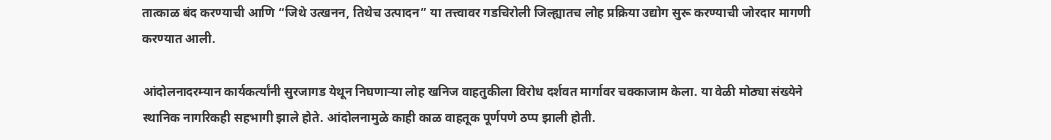तात्काळ बंद करण्याची आणि “जिथे उत्खनन, तिथेच उत्पादन” या तत्त्वावर गडचिरोली जिल्ह्यातच लोह प्रक्रिया उद्योग सुरू करण्याची जोरदार मागणी करण्यात आली.

आंदोलनादरम्यान कार्यकर्त्यांनी सुरजागड येथून निघणाऱ्या लोह खनिज वाहतुकीला विरोध दर्शवत मार्गावर चक्काजाम केला. या वेळी मोठ्या संख्येने स्थानिक नागरिकही सहभागी झाले होते. आंदोलनामुळे काही काळ वाहतूक पूर्णपणे ठप्प झाली होती.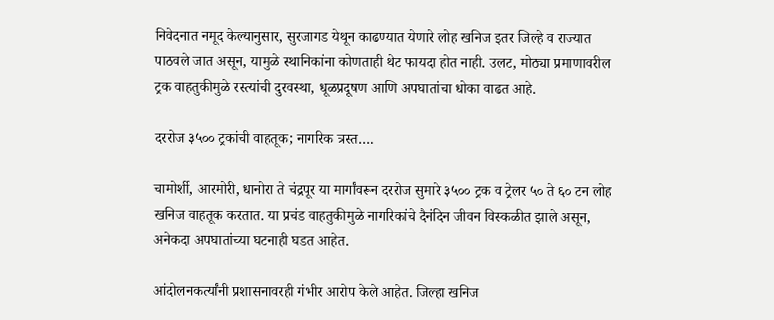निवेदनात नमूद केल्यानुसार, सुरजागड येथून काढण्यात येणारे लोह खनिज इतर जिल्हे व राज्यात पाठवले जात असून, यामुळे स्थानिकांना कोणताही थेट फायदा होत नाही. उलट, मोठ्या प्रमाणावरील ट्रक वाहतुकीमुळे रस्त्यांची दुरवस्था, धूळप्रदूषण आणि अपघातांचा धोका वाढत आहे.

दररोज ३५०० ट्रकांची वाहतूक; नागरिक त्रस्त….

चामोर्शी, आरमोरी, धानोरा ते चंद्रपूर या मार्गांवरून दररोज सुमारे ३५०० ट्रक व ट्रेलर ५० ते ६० टन लोह खनिज वाहतूक करतात. या प्रचंड वाहतुकीमुळे नागरिकांचे दैनंदिन जीवन विस्कळीत झाले असून, अनेकदा अपघातांच्या घटनाही घडत आहेत.

आंदोलनकर्त्यांनी प्रशासनावरही गंभीर आरोप केले आहेत. जिल्हा खनिज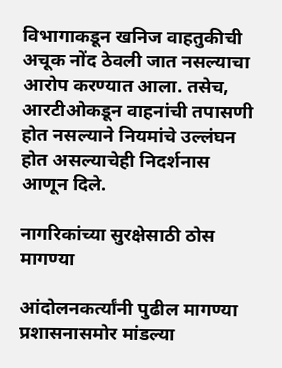विभागाकडून खनिज वाहतुकीची अचूक नोंद ठेवली जात नसल्याचा आरोप करण्यात आला. तसेच, आरटीओकडून वाहनांची तपासणी होत नसल्याने नियमांचे उल्लंघन होत असल्याचेही निदर्शनास आणून दिले.

नागरिकांच्या सुरक्षेसाठी ठोस मागण्या

आंदोलनकर्त्यांनी पुढील मागण्या प्रशासनासमोर मांडल्या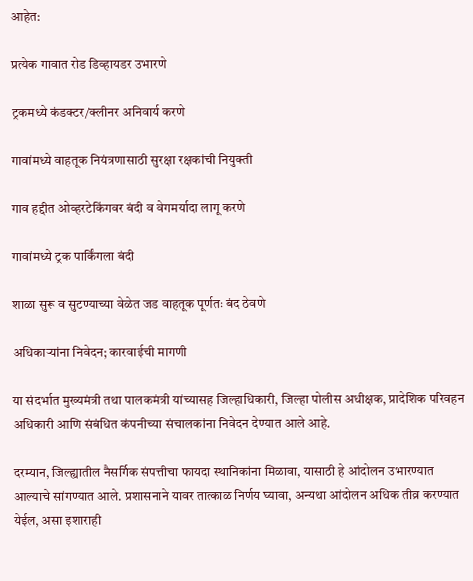आहेत:

प्रत्येक गावात रोड डिव्हायडर उभारणे

ट्रकमध्ये कंडक्टर/क्लीनर अनिवार्य करणे

गावांमध्ये वाहतूक नियंत्रणासाठी सुरक्षा रक्षकांची नियुक्ती

गाव हद्दीत ओव्हरटेकिंगवर बंदी व वेगमर्यादा लागू करणे

गावांमध्ये ट्रक पार्किंगला बंदी

शाळा सुरू व सुटण्याच्या वेळेत जड वाहतूक पूर्णतः बंद ठेवणे

अधिकाऱ्यांना निवेदन; कारवाईची मागणी

या संदर्भात मुख्यमंत्री तथा पालकमंत्री यांच्यासह जिल्हाधिकारी, जिल्हा पोलीस अधीक्षक, प्रादेशिक परिवहन अधिकारी आणि संबंधित कंपनीच्या संचालकांना निवेदन देण्यात आले आहे.

दरम्यान, जिल्ह्यातील नैसर्गिक संपत्तीचा फायदा स्थानिकांना मिळावा, यासाठी हे आंदोलन उभारण्यात आल्याचे सांगण्यात आले. प्रशासनाने यावर तात्काळ निर्णय घ्यावा, अन्यथा आंदोलन अधिक तीव्र करण्यात येईल, असा इशाराही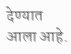देण्यात आला आहे.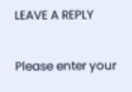LEAVE A REPLY

Please enter your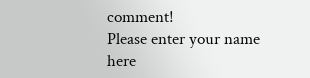comment!
Please enter your name here